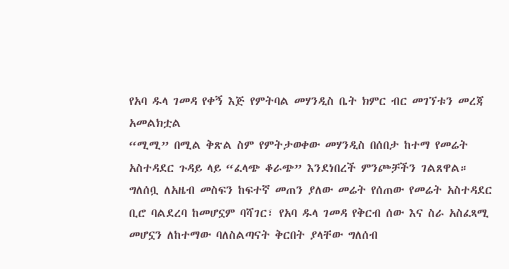የአባ ዱላ ገመዳ የቀኝ እጅ የምትባል መሃንዲስ ቤት ክምር ብር መገኘቱን መረጃ አመልክቷል
“ሚሚ” በሚል ቅጽል ስም የምትታወቀው መሃንዲስ በሰበታ ከተማ የመሬት አስተዳደር ጉዳይ ላይ “ፈላጭ ቆራጭ” እንደነበረች ምንጮቻችን ገልጸዋል።
ግለሰቧ ለአዜብ መስፍን ከፍተኛ መጠን ያለው መሬት የሰጠው የመሬት አስተዳደር ቢሮ ባልደረባ ከመሆኗም ባሻገር፣ የአባ ዱላ ገመዳ የቅርብ ሰው እና ስራ አስፈጻሚ መሆኗን ለከተማው ባለስልጣናት ቅርበት ያላቸው ግለሰብ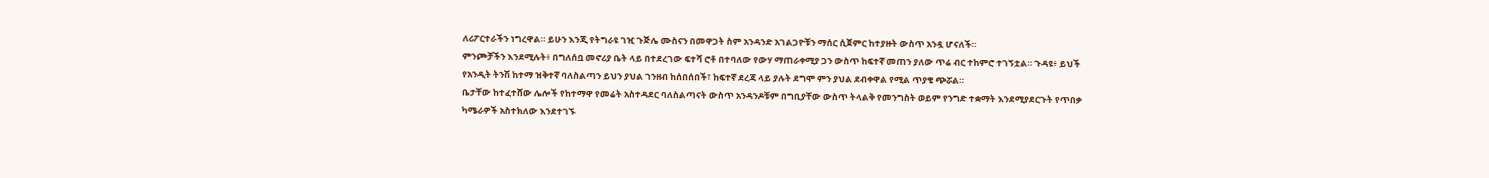ለሪፖርተራችን ነግረዋል። ይሁን እንጂ የትግራዩ ገዢ ጉጅሌ ሙስናን በመዋጋት ስም አንዳንድ አገልጋዮቹን ማሰር ሲጀምር ከተያዙት ውስጥ አንዷ ሆናለች።
ምንጮቻችን እንደሚሉት፥ በግለሰቧ መኖሪያ ቤት ላይ በተደረገው ፍተሻ ሮቶ በተባለው የውሃ ማጠራቀሚያ ጋን ውስጥ ከፍተኛ መጠን ያለው ጥሬ ብር ተከምሮ ተገኝቷል። ጉዳዩ፥ ይህች የአንዲት ትንሽ ከተማ ዝቅተኛ ባለስልጣን ይህን ያህል ገንዘብ ከሰበሰበች፣ ከፍተኛ ደረጃ ላይ ያሉት ደግሞ ምን ያህል ደብቀዋል የሚል ጥያቄ ጭሯል።
ቤታቸው ከተፈተሸው ሌሎች የከተማዋ የመሬት አስተዳደር ባለስልጣናት ውስጥ አንዳንዶቹም በግቢያቸው ውስጥ ትላልቅ የመንግስት ወይም የንግድ ተቋማት እንደሚያደርጉት የጥበቃ ካሜራዎች አስተክለው እንደተገኙ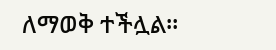ለማወቅ ተችሏል።